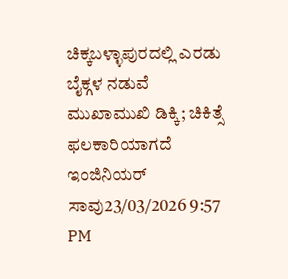ಚಿಕ್ಕಬಳ್ಳಾಪುರದಲ್ಲಿ ಎರಡು ಬೈಕ್ಗಳ ನಡುವೆ ಮುಖಾಮುಖಿ ಡಿಕ್ಕಿ; ಚಿಕಿತ್ಸೆ ಫಲಕಾರಿಯಾಗದೆ ಇಂಜಿನಿಯರ್ ಸಾವು23/03/2026 9:57 PM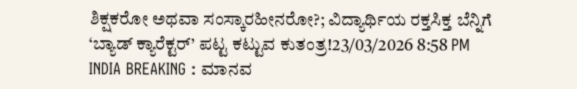ಶಿಕ್ಷಕರೋ ಅಥವಾ ಸಂಸ್ಕಾರಹೀನರೋ?; ವಿದ್ಯಾರ್ಥಿಯ ರಕ್ತಸಿಕ್ತ ಬೆನ್ನಿಗೆ ‘ಬ್ಯಾಡ್ ಕ್ಯಾರೆಕ್ಟರ್’ ಪಟ್ಟ ಕಟ್ಟುವ ಕುತಂತ್ರ!23/03/2026 8:58 PM
INDIA BREAKING : ಮಾನವ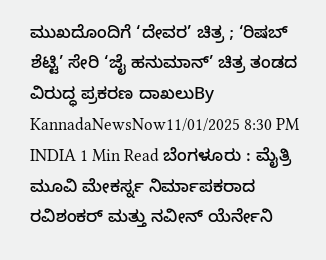ಮುಖದೊಂದಿಗೆ ‘ದೇವರ’ ಚಿತ್ರ ; ‘ರಿಷಬ್ ಶೆಟ್ಟಿ’ ಸೇರಿ ‘ಜೈ ಹನುಮಾನ್’ ಚಿತ್ರ ತಂಡದ ವಿರುದ್ಧ ಪ್ರಕರಣ ದಾಖಲುBy KannadaNewsNow11/01/2025 8:30 PM INDIA 1 Min Read ಬೆಂಗಳೂರು : ಮೈತ್ರಿ ಮೂವಿ ಮೇಕರ್ಸ್ನ ನಿರ್ಮಾಪಕರಾದ ರವಿಶಂಕರ್ ಮತ್ತು ನವೀನ್ ಯೆರ್ನೇನಿ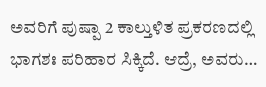ಅವರಿಗೆ ಪುಷ್ಪಾ 2 ಕಾಲ್ತುಳಿತ ಪ್ರಕರಣದಲ್ಲಿ ಭಾಗಶಃ ಪರಿಹಾರ ಸಿಕ್ಕಿದೆ. ಆದ್ರೆ, ಅವರು…